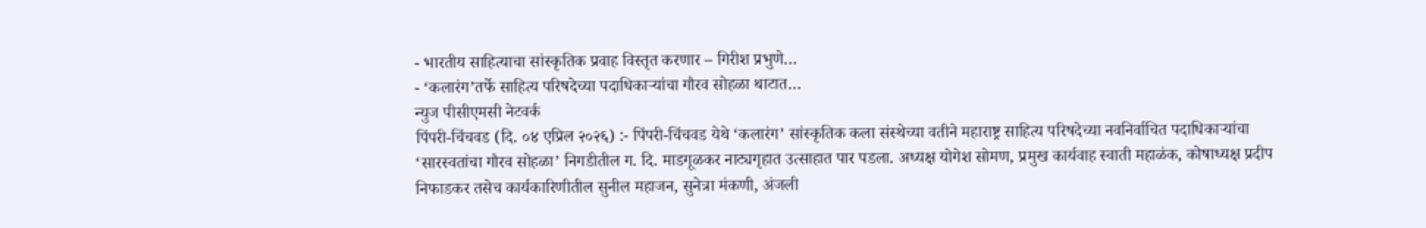- भारतीय साहित्याचा सांस्कृतिक प्रवाह विस्तृत करणार – गिरीश प्रभुणे…
- ‘कलारंग’तर्फे साहित्य परिषदेच्या पदाधिकाऱ्यांचा गौरव सोहळा थाटात…
न्युज पीसीएमसी नेटवर्क
पिंपरी-चिंचवड (दि. ०४ एप्रिल २०२६) :- पिंपरी-चिंचवड येथे ‘कलारंग’ सांस्कृतिक कला संस्थेच्या वतीने महाराष्ट्र साहित्य परिषदेच्या नवनिर्वाचित पदाधिकाऱ्यांचा ‘सारस्वतांचा गौरव सोहळा’ निगडीतील ग. दि. माडगूळकर नाट्यगृहात उत्साहात पार पडला. अध्यक्ष योगेश सोमण, प्रमुख कार्यवाह स्वाती महाळंक, कोषाध्यक्ष प्रदीप निफाडकर तसेच कार्यकारिणीतील सुनील महाजन, सुनेत्रा मंकणी, अंजली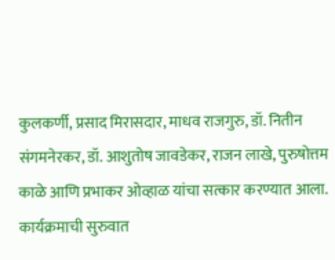कुलकर्णी, प्रसाद मिरासदार, माधव राजगुरु, डॉ. नितीन संगमनेरकर, डॉ. आशुतोष जावडेकर, राजन लाखे, पुरुषोत्तम काळे आणि प्रभाकर ओव्हाळ यांचा सत्कार करण्यात आला.
कार्यक्रमाची सुरुवात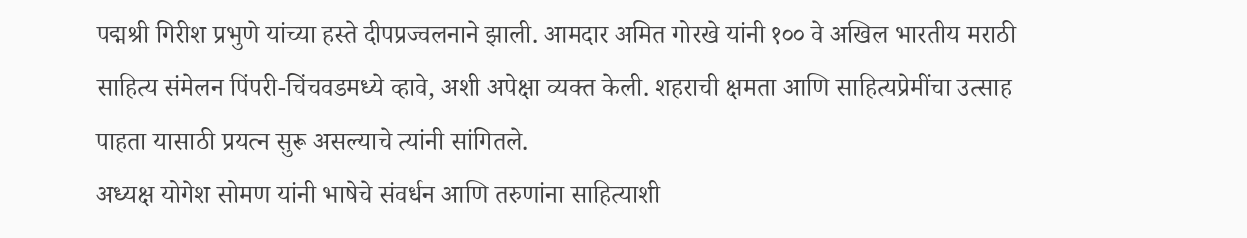पद्मश्री गिरीश प्रभुणे यांच्या हस्ते दीपप्रज्वलनाने झाली. आमदार अमित गोरखे यांनी १०० वे अखिल भारतीय मराठी साहित्य संमेलन पिंपरी-चिंचवडमध्ये व्हावे, अशी अपेक्षा व्यक्त केली. शहराची क्षमता आणि साहित्यप्रेमींचा उत्साह पाहता यासाठी प्रयत्न सुरू असल्याचे त्यांनी सांगितले.
अध्यक्ष योगेश सोमण यांनी भाषेचे संवर्धन आणि तरुणांना साहित्याशी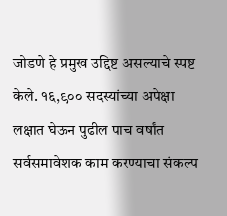जोडणे हे प्रमुख उद्दिष्ट असल्याचे स्पष्ट केले. १६,९०० सदस्यांच्या अपेक्षा लक्षात घेऊन पुढील पाच वर्षांत सर्वसमावेशक काम करण्याचा संकल्प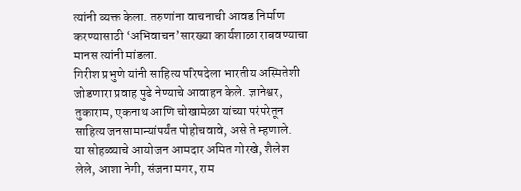त्यांनी व्यक्त केला. तरुणांना वाचनाची आवड निर्माण करण्यासाठी ‘अभिवाचन’सारख्या कार्यशाळा राबवण्याचा मानस त्यांनी मांडला.
गिरीश प्रभुणे यांनी साहित्य परिषदेला भारतीय अस्मितेशी जोडणारा प्रवाह पुढे नेण्याचे आवाहन केले. ज्ञानेश्वर, तुकाराम, एकनाथ आणि चोखामेळा यांच्या परंपरेतून साहित्य जनसामान्यांपर्यंत पोहोचवावे, असे ते म्हणाले.
या सोहळ्याचे आयोजन आमदार अमित गोरखे, शैलेश लेले, आशा नेगी, संजना मगर, राम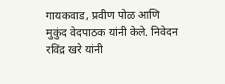गायकवाड, प्रवीण पोळ आणि मुकुंद वेदपाठक यांनी केले. निवेदन रविंद्र खरे यांनी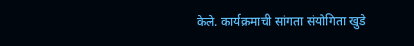केले. कार्यक्रमाची सांगता संयोगिता खुडे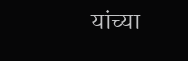यांच्या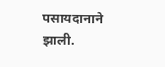पसायदानाने झाली.